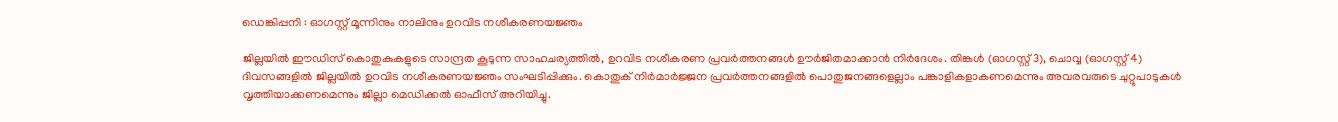ഡെങ്കിപ്പനി : ഓഗസ്റ്റ് മൂന്നിനും നാലിനും ഉറവിട നശീകരണയജ്ഞം

ജില്ലയിൽ ഈഡിസ് കൊതുകുകളുടെ സാന്ദ്രത കൂടുന്ന സാഹചര്യത്തിൽ, ഉറവിട നശീകരണ പ്രവർത്തനങ്ങൾ ഊർജിതമാക്കാൻ നിർദേശം. തിങ്കൾ (ഓഗസ്റ്റ് 3), ചൊവ്വ (ഓഗസ്റ്റ് 4) ദിവസങ്ങളിൽ ജില്ലയിൽ ഉറവിട നശീകരണയജ്ഞം സംഘടിപ്പിക്കും. കൊതുക് നിർമാർജ്ജന പ്രവർത്തനങ്ങളിൽ പൊതുജനങ്ങളെല്ലാം പങ്കാളികളാകണമെന്നും അവരവരുടെ ചുറ്റുപാടുകൾ വൃത്തിയാക്കണമെന്നും ജില്ലാ മെഡിക്കൽ ഓഫീസ് അറിയിച്ചു.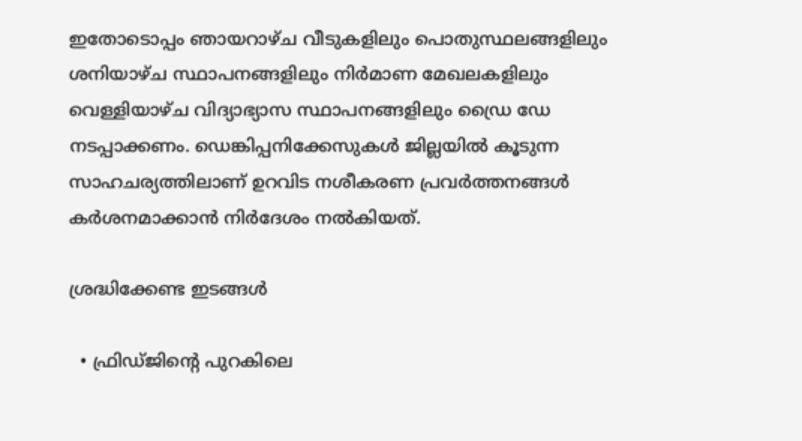ഇതോടൊപ്പം ഞായറാഴ്ച വീടുകളിലും പൊതുസ്ഥലങ്ങളിലും ശനിയാഴ്ച സ്ഥാപനങ്ങളിലും നിർമാണ മേഖലകളിലും വെള്ളിയാഴ്ച വിദ്യാഭ്യാസ സ്ഥാപനങ്ങളിലും ഡ്രൈ ഡേ നടപ്പാക്കണം. ഡെങ്കിപ്പനിക്കേസുകൾ ജില്ലയിൽ കൂടുന്ന സാഹചര്യത്തിലാണ് ഉറവിട നശീകരണ പ്രവർത്തനങ്ങൾ കർശനമാക്കാൻ നിർദേശം നൽകിയത്.

ശ്രദ്ധിക്കേണ്ട ഇടങ്ങൾ

  • ഫ്രിഡ്ജിന്റെ പുറകിലെ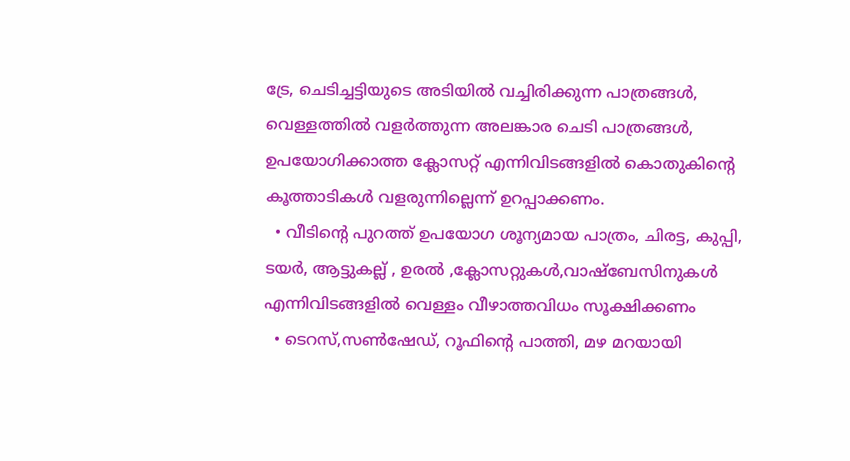ട്രേ, ചെടിച്ചട്ടിയുടെ അടിയിൽ വച്ചിരിക്കുന്ന പാത്രങ്ങൾ, വെള്ളത്തിൽ വളർത്തുന്ന അലങ്കാര ചെടി പാത്രങ്ങൾ, ഉപയോഗിക്കാത്ത ക്ലോസറ്റ് എന്നിവിടങ്ങളിൽ കൊതുകിന്റെ കൂത്താടികൾ വളരുന്നില്ലെന്ന് ഉറപ്പാക്കണം.
  • വീടിന്റെ പുറത്ത് ഉപയോഗ ശൂന്യമായ പാത്രം, ചിരട്ട, കുപ്പി, ടയർ, ആട്ടുകല്ല് , ഉരൽ ,ക്ലോസറ്റുകൾ,വാഷ്ബേസിനുകൾ എന്നിവിടങ്ങളിൽ വെള്ളം വീഴാത്തവിധം സൂക്ഷിക്കണം
  • ടെറസ്,സൺഷേഡ്, റൂഫിന്റെ പാത്തി, മഴ മറയായി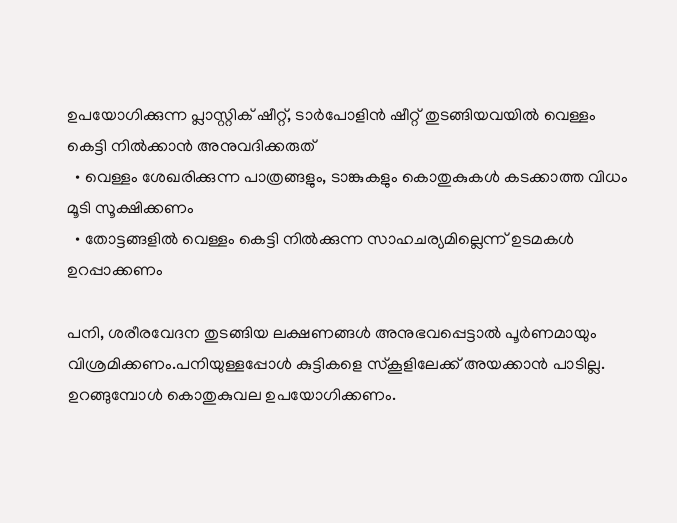ഉപയോഗിക്കുന്ന പ്ലാസ്റ്റിക് ഷീറ്റ്, ടാർപോളിൻ ഷീറ്റ് തുടങ്ങിയവയിൽ വെള്ളം കെട്ടി നിൽക്കാൻ അനുവദിക്കരുത്
  • വെള്ളം ശേഖരിക്കുന്ന പാത്രങ്ങളും, ടാങ്കുകളും കൊതുകുകൾ കടക്കാത്ത വിധം മൂടി സൂക്ഷിക്കണം
  • തോട്ടങ്ങളിൽ വെള്ളം കെട്ടി നിൽക്കുന്ന സാഹചര്യമില്ലെന്ന് ഉടമകൾ ഉറപ്പാക്കണം

പനി, ശരീരവേദന തുടങ്ങിയ ലക്ഷണങ്ങൾ അനുഭവപ്പെട്ടാൽ പൂർണമായും വിശ്രമിക്കണം.പനിയുള്ളപ്പോൾ കുട്ടികളെ സ്‌കൂളിലേക്ക് അയക്കാൻ പാടില്ല. ഉറങ്ങുമ്പോൾ കൊതുകുവല ഉപയോഗിക്കണം.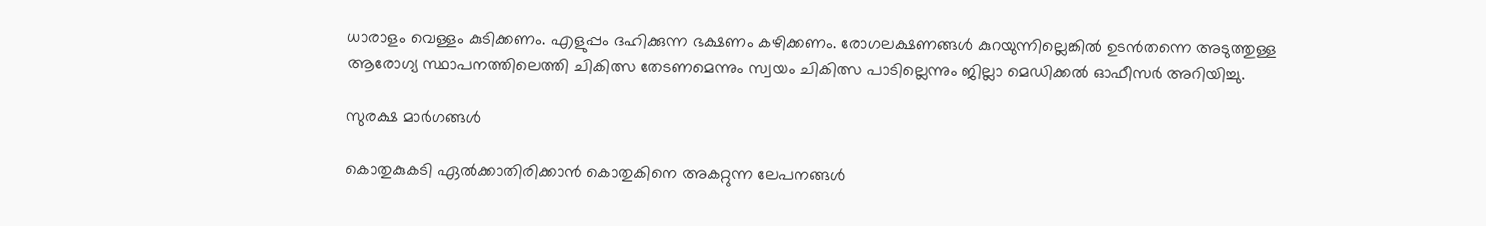ധാരാളം വെള്ളം കുടിക്കണം. എളുപ്പം ദഹിക്കുന്ന ഭക്ഷണം കഴിക്കണം. രോഗലക്ഷണങ്ങൾ കുറയുന്നില്ലെങ്കിൽ ഉടൻതന്നെ അടുത്തുള്ള ആരോഗ്യ സ്ഥാപനത്തിലെത്തി ചികിത്സ തേടണമെന്നും സ്വയം ചികിത്സ പാടില്ലെന്നും ജില്ലാ മെഡിക്കൽ ഓഫീസർ അറിയിച്ചു.

സുരക്ഷ മാർഗങ്ങൾ

കൊതുകുകടി ഏൽക്കാതിരിക്കാൻ കൊതുകിനെ അകറ്റുന്ന ലേപനങ്ങൾ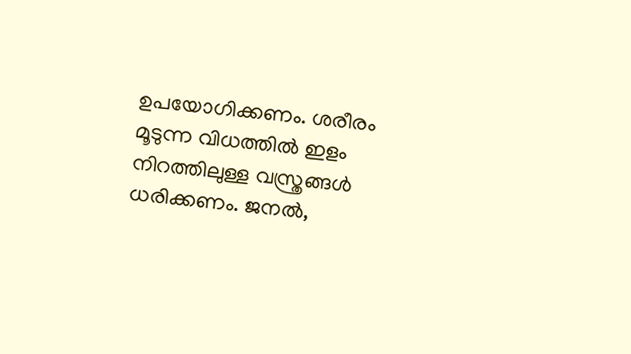ഉപയോഗിക്കണം. ശരീരം മൂടുന്ന വിധത്തിൽ ഇളം നിറത്തിലുള്ള വസ്ത്രങ്ങൾ ധരിക്കണം. ജനൽ,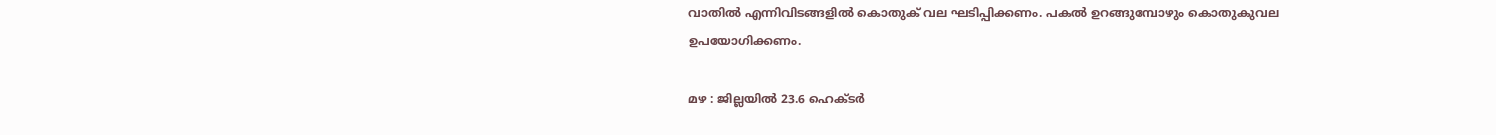വാതിൽ എന്നിവിടങ്ങളിൽ കൊതുക് വല ഘടിപ്പിക്കണം. പകൽ ഉറങ്ങുമ്പോഴും കൊതുകുവല ഉപയോഗിക്കണം.

മഴ : ജില്ലയിൽ 23.6 ഹെക്ടർ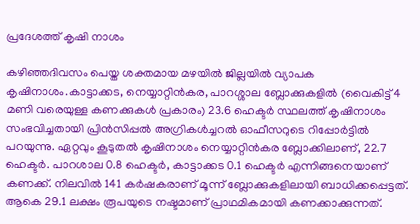പ്രദേശത്ത് കൃഷി നാശം

കഴിഞ്ഞദിവസം പെയ്ത ശക്തമായ മഴയിൽ ജില്ലയിൽ വ്യാപക കൃഷിനാശം.കാട്ടാക്കട, നെയ്യാറ്റിൻകര, പാറശ്ശാല ബ്ലോക്കുകളിൽ (വൈകിട്ട് 4 മണി വരെയുള്ള കണക്കുകൾ പ്രകാരം) 23.6 ഹെക്ടർ സ്ഥലത്ത് കൃഷിനാശം സംഭവിച്ചതായി പ്രിൻസിപ്പൽ അഗ്രികൾച്ചറൽ ഓഫീസറുടെ റിപ്പോർട്ടിൽ പറയുന്നു. ഏറ്റവും കൂടുതൽ കൃഷിനാശം നെയ്യാറ്റിൻകര ബ്ലോക്കിലാണ്, 22.7 ഹെക്ടർ. പാറശാല 0.8 ഹെക്ടർ, കാട്ടാക്കട 0.1 ഹെക്ടർ എന്നിങ്ങനെയാണ് കണക്ക്. നിലവിൽ 141 കർഷകരാണ് മൂന്ന് ബ്ലോക്കുകളിലായി ബാധിക്കപ്പെട്ടത്. ആകെ 29.1 ലക്ഷം രൂപയുടെ നഷ്ടമാണ് പ്രാഥമികമായി കണക്കാക്കുന്നത്.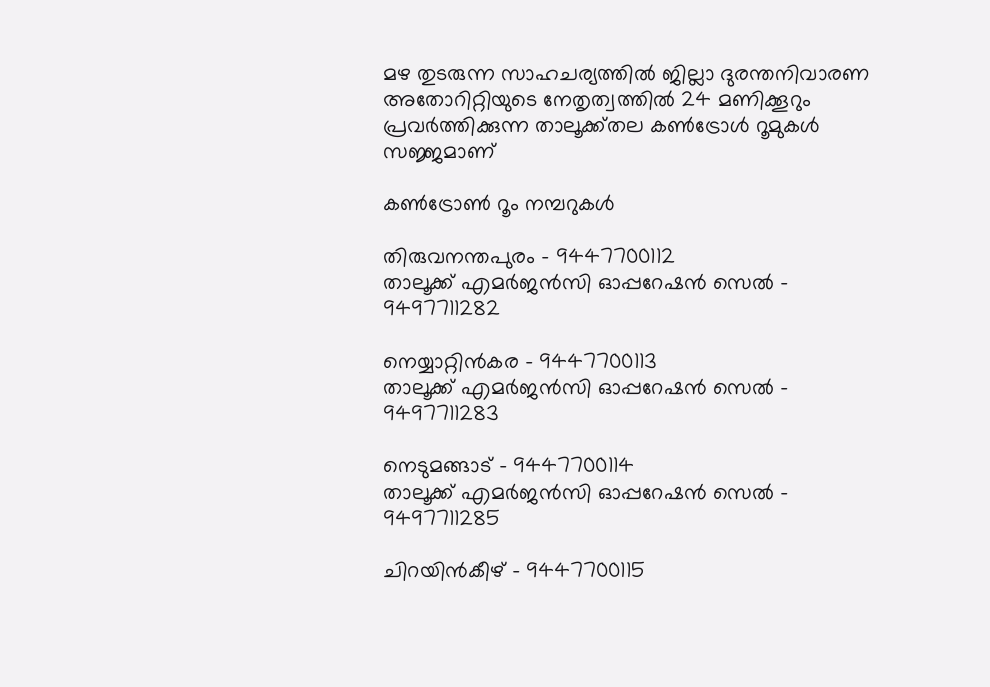മഴ തുടരുന്ന സാഹചര്യത്തിൽ ജില്ലാ ദുരന്തനിവാരണ അതോറിറ്റിയുടെ നേതൃത്വത്തിൽ 24 മണിക്കൂറും പ്രവർത്തിക്കുന്ന താലൂക്ക്തല കൺട്രോൾ റൂമുകൾ സജ്ജമാണ്

കൺട്രോൺ റൂം നമ്പറുകൾ

തിരുവനന്തപുരം – 9447700112
താലൂക്ക് എമർജൻസി ഓപ്പറേഷൻ സെൽ – 9497711282

നെയ്യാറ്റിൻകര – 9447700113
താലൂക്ക് എമർജൻസി ഓപ്പറേഷൻ സെൽ – 9497711283

നെടുമങ്ങാട് – 9447700114
താലൂക്ക് എമർജൻസി ഓപ്പറേഷൻ സെൽ – 9497711285

ചിറയിൻകീഴ് – 9447700115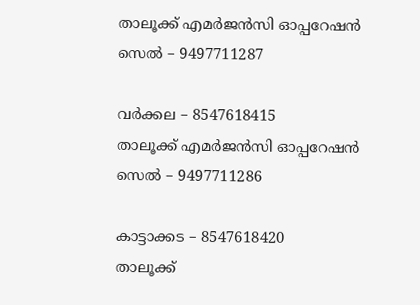താലൂക്ക് എമർജൻസി ഓപ്പറേഷൻ സെൽ – 9497711287

വർക്കല – 8547618415
താലൂക്ക് എമർജൻസി ഓപ്പറേഷൻ സെൽ – 9497711286

കാട്ടാക്കട – 8547618420
താലൂക്ക്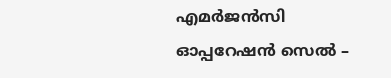എമർജൻസി ഓപ്പറേഷൻ സെൽ –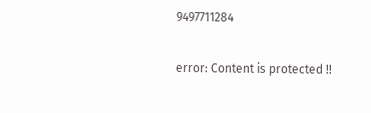9497711284

error: Content is protected !!